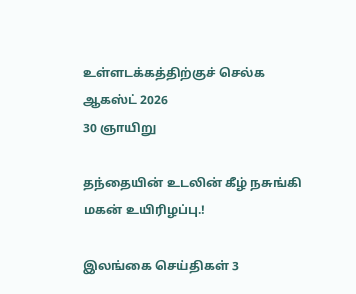உள்ளடக்கத்திற்குச் செல்க
ஆகஸ்ட் 2026
30 ஞாயிறு

தந்தையின் உடலின் கீழ் நசுங்கி மகன் உயிரிழப்பு.!

இலங்கை செய்திகள் 3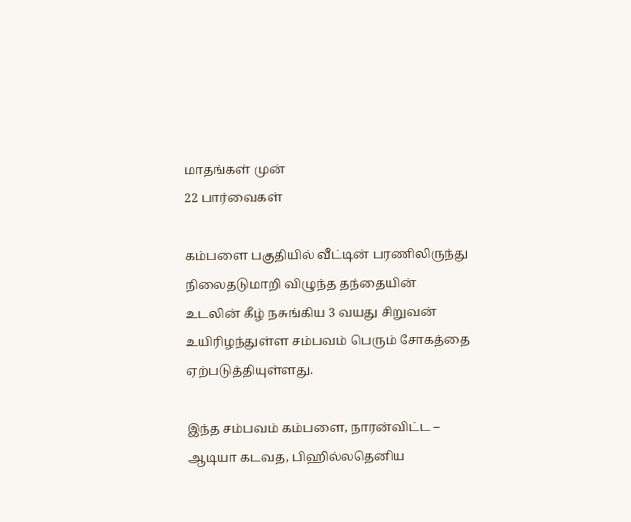மாதங்கள் முன்
22 பார்வைகள்

கம்பளை பகுதியில் வீட்டின் பரணிலிருந்து நிலைதடுமாறி விழுந்த தந்தையின் உடலின் கீழ் நசுங்கிய 3 வயது சிறுவன் உயிரிழந்துள்ள சம்பவம் பெரும் சோகத்தை ஏற்படுத்தியுள்ளது.

இந்த சம்பவம் கம்பளை, நாரன்விட்ட – ஆடியா கடவத, பிஹில்லதெனிய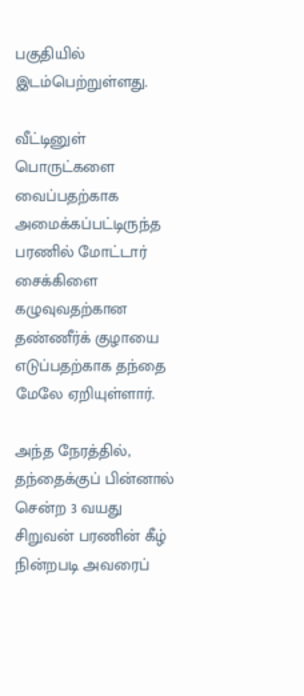பகுதியில் இடம்பெற்றுள்ளது.

வீட்டினுள் பொருட்களை வைப்பதற்காக அமைக்கப்பட்டிருந்த பரணில் மோட்டார் சைக்கிளை கழுவுவதற்கான தண்ணீர்க் குழாயை எடுப்பதற்காக தந்தை மேலே ஏறியுள்ளார்.

அந்த நேரத்தில், தந்தைக்குப் பின்னால் சென்ற 3 வயது சிறுவன் பரணின் கீழ் நின்றபடி அவரைப்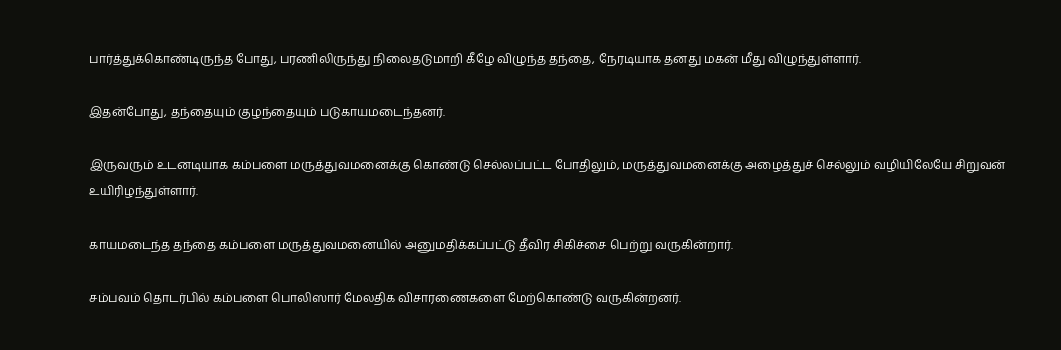பார்த்துக்கொண்டிருந்த போது, பரணிலிருந்து நிலைதடுமாறி கீழே விழுந்த தந்தை, நேரடியாக தனது மகன் மீது விழுந்துள்ளார்.

இதன்போது, தந்தையும் குழந்தையும் படுகாயமடைந்தனர்.

இருவரும் உடனடியாக கம்பளை மருத்துவமனைக்கு கொண்டு செல்லப்பட்ட போதிலும், மருத்துவமனைக்கு அழைத்துச் செல்லும் வழியிலேயே சிறுவன் உயிரிழந்துள்ளார்.

காயமடைந்த தந்தை கம்பளை மருத்துவமனையில் அனுமதிக்கப்பட்டு தீவிர சிகிச்சை பெற்று வருகின்றார்.

சம்பவம் தொடர்பில் கம்பளை பொலிஸார் மேலதிக விசாரணைகளை மேற்கொண்டு வருகின்றனர்.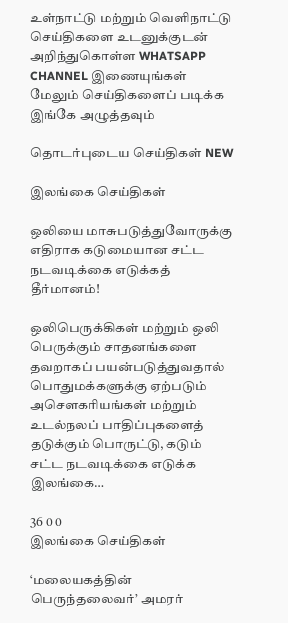உள்நாட்டு மற்றும் வெளிநாட்டு செய்திகளை உடனுக்குடன் அறிந்துகொள்ள WHATSAPP CHANNEL இணையுங்கள்
மேலும் செய்திகளைப் படிக்க இங்கே அழுத்தவும்

தொடர்புடைய செய்திகள் NEW

இலங்கை செய்திகள்

ஒலியை மாசுபடுத்துவோருக்கு எதிராக கடுமையான சட்ட நடவடிக்கை எடுக்கத் தீர்மானம்!

ஒலிபெருக்கிகள் மற்றும் ஒலி பெருக்கும் சாதனங்களை தவறாகப் பயன்படுத்துவதால் பொதுமக்களுக்கு ஏற்படும் அசௌகரியங்கள் மற்றும் உடல்நலப் பாதிப்புகளைத் தடுக்கும் பொருட்டு, கடும் சட்ட நடவடிக்கை எடுக்க இலங்கை…

36 0 0
இலங்கை செய்திகள்

‘மலையகத்தின் பெருந்தலைவர்’ அமரர்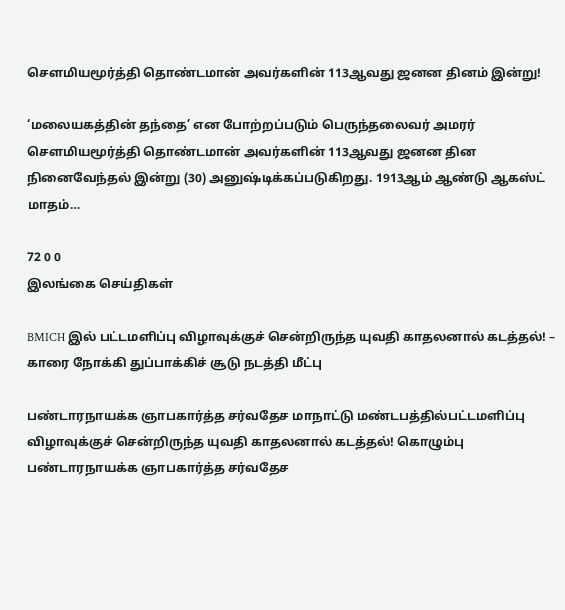சௌமியமூர்த்தி தொண்டமான் அவர்களின் 113ஆவது ஜனன தினம் இன்று!

‘மலையகத்தின் தந்தை’ என போற்றப்படும் பெருந்தலைவர் அமரர் சௌமியமூர்த்தி தொண்டமான் அவர்களின் 113ஆவது ஜனன தின நினைவேந்தல் இன்று (30) அனுஷ்டிக்கப்படுகிறது. 1913ஆம் ஆண்டு ஆகஸ்ட் மாதம்…

72 0 0
இலங்கை செய்திகள்

BMICH இல் பட்டமளிப்பு விழாவுக்குச் சென்றிருந்த யுவதி காதலனால் கடத்தல்! – காரை நோக்கி துப்பாக்கிச் சூடு நடத்தி மீட்பு

பண்டாரநாயக்க ஞாபகார்த்த சர்வதேச மாநாட்டு மண்டபத்தில்பட்டமளிப்பு விழாவுக்குச் சென்றிருந்த யுவதி காதலனால் கடத்தல்! கொழும்பு பண்டாரநாயக்க ஞாபகார்த்த சர்வதேச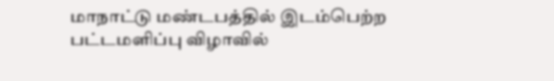மாநாட்டு மண்டபத்தில் இடம்பெற்ற பட்டமளிப்பு விழாவில்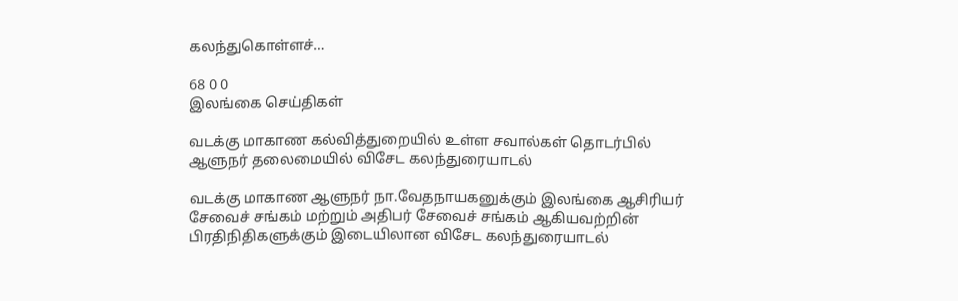கலந்துகொள்ளச்…

68 0 0
இலங்கை செய்திகள்

வடக்கு மாகாண கல்வித்துறையில் உள்ள சவால்கள் தொடர்பில் ஆளுநர் தலைமையில் விசேட கலந்துரையாடல்

வடக்கு மாகாண ஆளுநர் நா.வேதநாயகனுக்கும் இலங்கை ஆசிரியர் சேவைச் சங்கம் மற்றும் அதிபர் சேவைச் சங்கம் ஆகியவற்றின் பிரதிநிதிகளுக்கும் இடையிலான விசேட கலந்துரையாடல்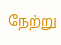நேற்று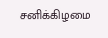சனிக்கிழமை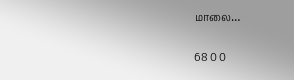மாலை…

68 0 0